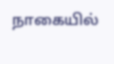நாகையில்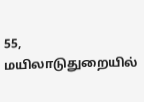55, மயிலாடுதுறையில்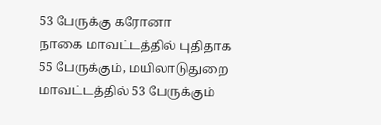53 பேருக்கு கரோனா
நாகை மாவட்டத்தில் புதிதாக 55 பேருக்கும், மயிலாடுதுறை மாவட்டத்தில் 53 பேருக்கும்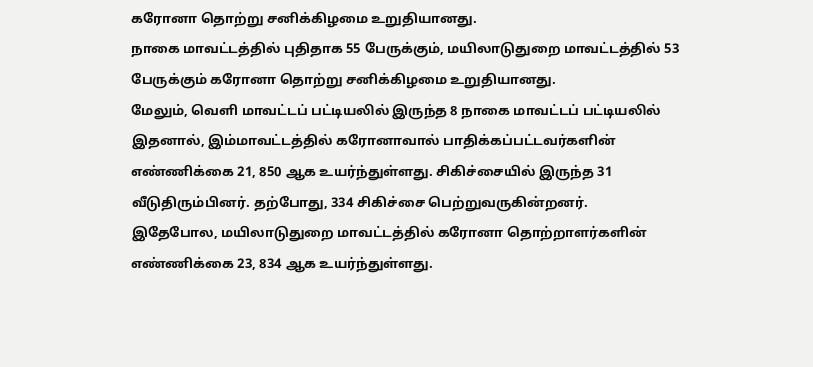கரோனா தொற்று சனிக்கிழமை உறுதியானது.
நாகை மாவட்டத்தில் புதிதாக 55 பேருக்கும், மயிலாடுதுறை மாவட்டத்தில் 53 பேருக்கும் கரோனா தொற்று சனிக்கிழமை உறுதியானது.
மேலும், வெளி மாவட்டப் பட்டியலில் இருந்த 8 நாகை மாவட்டப் பட்டியலில் இதனால், இம்மாவட்டத்தில் கரோனாவால் பாதிக்கப்பட்டவர்களின் எண்ணிக்கை 21, 850 ஆக உயர்ந்துள்ளது. சிகிச்சையில் இருந்த 31 வீடுதிரும்பினர். தற்போது, 334 சிகிச்சை பெற்றுவருகின்றனர்.
இதேபோல, மயிலாடுதுறை மாவட்டத்தில் கரோனா தொற்றாளர்களின் எண்ணிக்கை 23, 834 ஆக உயர்ந்துள்ளது.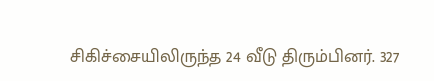சிகிச்சையிலிருந்த 24 வீடு திரும்பினர். 327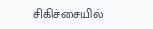சிகிச்சையில்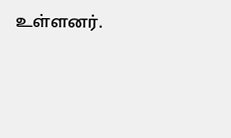உள்ளனர்.